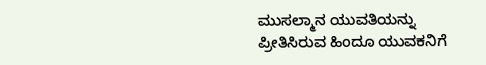ಮುಸಲ್ಮಾನ ಯುವತಿಯನ್ನು ಪ್ರೀತಿಸಿರುವ ಹಿಂದೂ ಯುವಕನಿಗೆ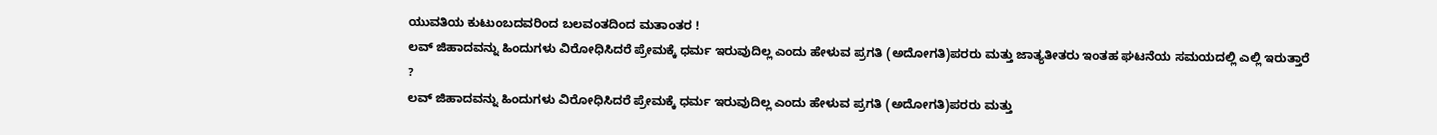ಯುವತಿಯ ಕುಟುಂಬದವರಿಂದ ಬಲವಂತದಿಂದ ಮತಾಂತರ !
ಲವ್ ಜಿಹಾದವನ್ನು ಹಿಂದುಗಳು ವಿರೋಧಿಸಿದರೆ ಪ್ರೇಮಕ್ಕೆ ಧರ್ಮ ಇರುವುದಿಲ್ಲ ಎಂದು ಹೇಳುವ ಪ್ರಗತಿ (ಅದೋಗತಿ)ಪರರು ಮತ್ತು ಜಾತ್ಯತೀತರು ಇಂತಹ ಘಟನೆಯ ಸಮಯದಲ್ಲಿ ಎಲ್ಲಿ ಇರುತ್ತಾರೆ ?
ಲವ್ ಜಿಹಾದವನ್ನು ಹಿಂದುಗಳು ವಿರೋಧಿಸಿದರೆ ಪ್ರೇಮಕ್ಕೆ ಧರ್ಮ ಇರುವುದಿಲ್ಲ ಎಂದು ಹೇಳುವ ಪ್ರಗತಿ (ಅದೋಗತಿ)ಪರರು ಮತ್ತು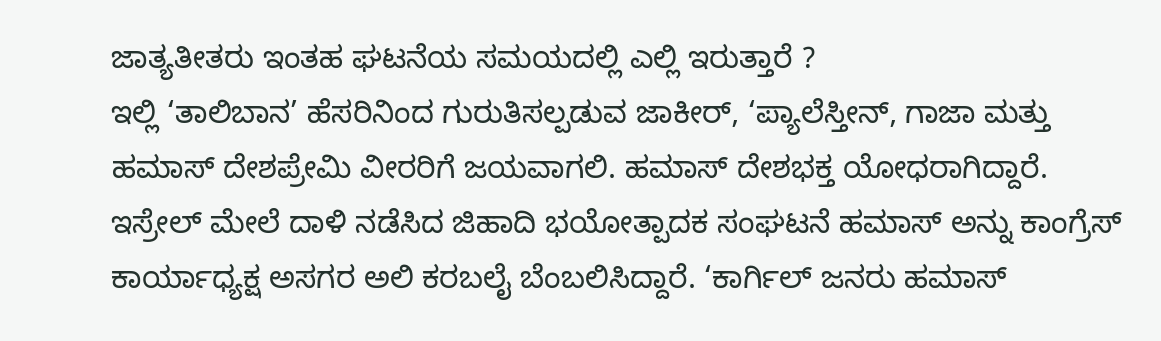ಜಾತ್ಯತೀತರು ಇಂತಹ ಘಟನೆಯ ಸಮಯದಲ್ಲಿ ಎಲ್ಲಿ ಇರುತ್ತಾರೆ ?
ಇಲ್ಲಿ ‘ತಾಲಿಬಾನ’ ಹೆಸರಿನಿಂದ ಗುರುತಿಸಲ್ಪಡುವ ಜಾಕೀರ್, ‘ಪ್ಯಾಲೆಸ್ತೀನ್, ಗಾಜಾ ಮತ್ತು ಹಮಾಸ್ ದೇಶಪ್ರೇಮಿ ವೀರರಿಗೆ ಜಯವಾಗಲಿ. ಹಮಾಸ್ ದೇಶಭಕ್ತ ಯೋಧರಾಗಿದ್ದಾರೆ.
ಇಸ್ರೇಲ್ ಮೇಲೆ ದಾಳಿ ನಡೆಸಿದ ಜಿಹಾದಿ ಭಯೋತ್ಪಾದಕ ಸಂಘಟನೆ ಹಮಾಸ್ ಅನ್ನು ಕಾಂಗ್ರೆಸ್ ಕಾರ್ಯಾಧ್ಯಕ್ಷ ಅಸಗರ ಅಲಿ ಕರಬಲೈ ಬೆಂಬಲಿಸಿದ್ದಾರೆ. ‘ಕಾರ್ಗಿಲ್ ಜನರು ಹಮಾಸ್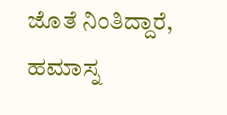ಜೊತೆ ನಿಂತಿದ್ದಾರೆ, ಹಮಾಸ್ನ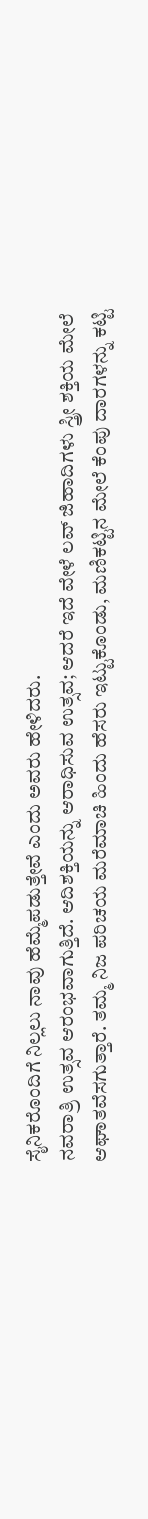ಸೈನಿಕರೊಂದಿಗೆ ನಿಲ್ಲಲು ನಾವು ಹೆಮ್ಮೆಪಡುತ್ತೇವೆ ಎಂದು ಅವರು ಹೇಳಿದರು.
ನವರಾತ್ರಿ ಉತ್ಸವ ಆರಂಭವಾಗುತ್ತಿದೆ. ಆದಿಶಕ್ತಿಯನ್ನು ಆರಾಧಿಸುವ ಉತ್ಸವ; ಆದರೆ ಇದೆ ವೇಳೆ ಲವ್ ಜಿಹಾದಿಗಳು ಸ್ತ್ರೀ ಶಕ್ತಿಯ ಮೇಲೆ ಆಘಾತವೆಸಗುತ್ತಾರೆ. ತಮ್ಮ ನಿಜ ಪರಿಚಯ ಮರೆಮಾಚಿ ಹಿಂದು ಹೆಸರು ಇಟ್ಟುಕೊಂಡು, ಮಣಿಕಟ್ಟಿನ ಮೇಲೆ ಕೆಂಪು ದಾರಗಳನ್ನು ಕಟ್ಟಿ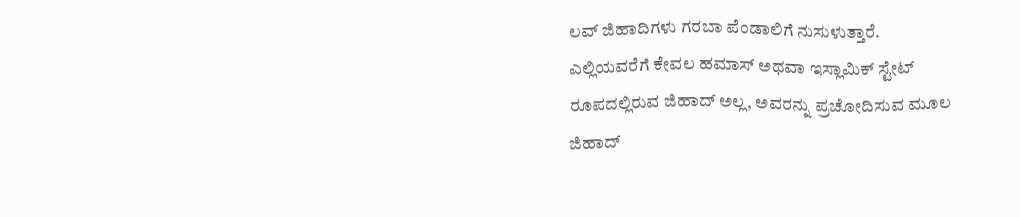ಲವ್ ಜಿಹಾದಿಗಳು ಗರಬಾ ಪೆಂಡಾಲಿಗೆ ನುಸುಳುತ್ತಾರೆ.
ಎಲ್ಲಿಯವರೆಗೆ ಕೇವಲ ಹಮಾಸ್ ಅಥವಾ ಇಸ್ಲಾಮಿಕ್ ಸ್ಟೇಟ್ ರೂಪದಲ್ಲಿರುವ ಜಿಹಾದ್ ಅಲ್ಲ, ಅವರನ್ನು ಪ್ರಚೋದಿಸುವ ಮೂಲ ಜಿಹಾದ್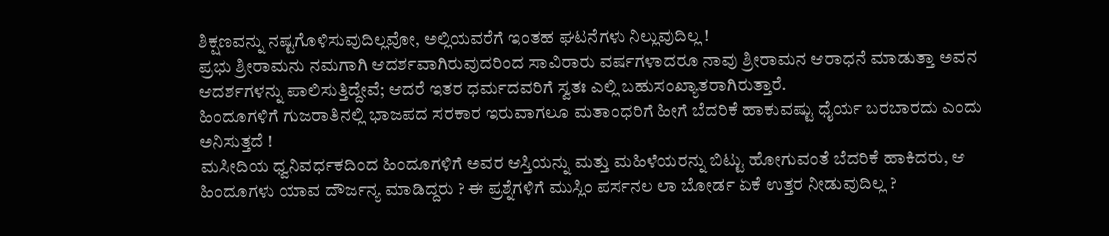ಶಿಕ್ಷಣವನ್ನು ನಷ್ಟಗೊಳಿಸುವುದಿಲ್ಲವೋ, ಅಲ್ಲಿಯವರೆಗೆ ಇಂತಹ ಘಟನೆಗಳು ನಿಲ್ಲುವುದಿಲ್ಲ !
ಪ್ರಭು ಶ್ರೀರಾಮನು ನಮಗಾಗಿ ಆದರ್ಶವಾಗಿರುವುದರಿಂದ ಸಾವಿರಾರು ವರ್ಷಗಳಾದರೂ ನಾವು ಶ್ರೀರಾಮನ ಆರಾಧನೆ ಮಾಡುತ್ತಾ ಅವನ ಆದರ್ಶಗಳನ್ನು ಪಾಲಿಸುತ್ತಿದ್ದೇವೆ; ಆದರೆ ಇತರ ಧರ್ಮದವರಿಗೆ ಸ್ವತಃ ಎಲ್ಲಿ ಬಹುಸಂಖ್ಯಾತರಾಗಿರುತ್ತಾರೆ.
ಹಿಂದೂಗಳಿಗೆ ಗುಜರಾತಿನಲ್ಲಿ ಭಾಜಪದ ಸರಕಾರ ಇರುವಾಗಲೂ ಮತಾಂಧರಿಗೆ ಹೀಗೆ ಬೆದರಿಕೆ ಹಾಕುವಷ್ಟು ಧೈರ್ಯ ಬರಬಾರದು ಎಂದು ಅನಿಸುತ್ತದೆ !
ಮಸೀದಿಯ ಧ್ವನಿವರ್ಧಕದಿಂದ ಹಿಂದೂಗಳಿಗೆ ಅವರ ಆಸ್ತಿಯನ್ನು ಮತ್ತು ಮಹಿಳೆಯರನ್ನು ಬಿಟ್ಟು ಹೋಗುವಂತೆ ಬೆದರಿಕೆ ಹಾಕಿದರು, ಆ ಹಿಂದೂಗಳು ಯಾವ ದೌರ್ಜನ್ಯ ಮಾಡಿದ್ದರು ? ಈ ಪ್ರಶ್ನೆಗಳಿಗೆ ಮುಸ್ಲಿಂ ಪರ್ಸನಲ ಲಾ ಬೋರ್ಡ ಏಕೆ ಉತ್ತರ ನೀಡುವುದಿಲ್ಲ ?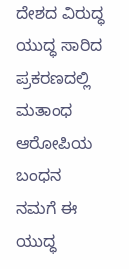ದೇಶದ ವಿರುದ್ಧ ಯುದ್ಧ ಸಾರಿದ ಪ್ರಕರಣದಲ್ಲಿ ಮತಾಂಧ ಆರೋಪಿಯ ಬಂಧನ
ನಮಗೆ ಈ ಯುದ್ಧ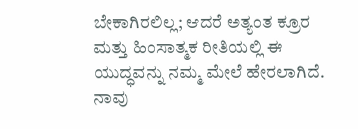ಬೇಕಾಗಿರಲಿಲ್ಲ; ಆದರೆ ಅತ್ಯಂತ ಕ್ರೂರ ಮತ್ತು ಹಿಂಸಾತ್ಮಕ ರೀತಿಯಲ್ಲಿ ಈ ಯುದ್ಧವನ್ನು ನಮ್ಮ ಮೇಲೆ ಹೇರಲಾಗಿದೆ. ನಾವು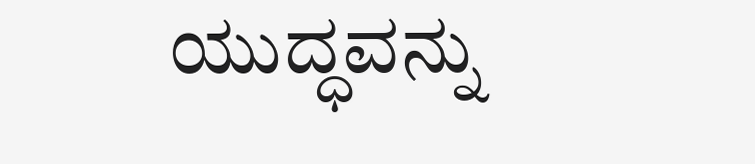ಯುದ್ಧವನ್ನು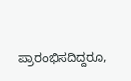ಪ್ರಾರಂಭಿಸದಿದ್ದರೂ,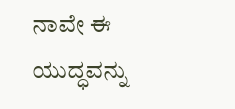ನಾವೇ ಈ ಯುದ್ಧವನ್ನು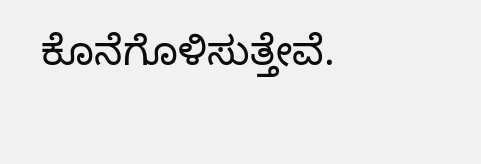ಕೊನೆಗೊಳಿಸುತ್ತೇವೆ.